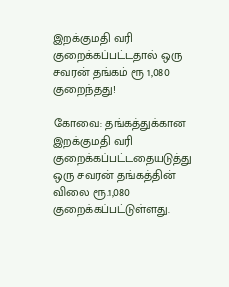இறக்குமதி வரி குறைக்கப்பட்டதால் ஒரு சவரன் தங்கம் ரூ 1,080 குறைந்தது!

கோவை: தங்கத்துக்கான இறக்குமதி வரி குறைக்கப்பட்டதையடுத்து ஒரு சவரன் தங்கத்தின் விலை ரூ.1,080 குறைக்கப்பட்டுள்ளது.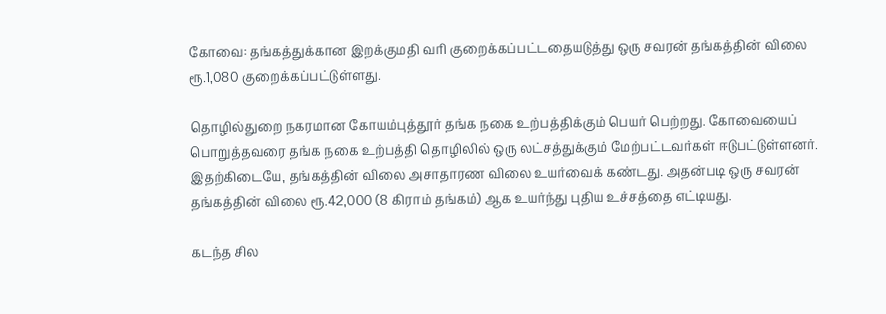கோவை: தங்கத்துக்கான இறக்குமதி வரி குறைக்கப்பட்டதையடுத்து ஒரு சவரன் தங்கத்தின் விலை ரூ.1,080 குறைக்கப்பட்டுள்ளது.

தொழில்துறை நகரமான கோயம்புத்தூர் தங்க நகை உற்பத்திக்கும் பெயர் பெற்றது. கோவையைப் பொறுத்தவரை தங்க நகை உற்பத்தி தொழிலில் ஒரு லட்சத்துக்கும் மேற்பட்டவர்கள் ஈடுபட்டுள்ளனர். இதற்கிடையே, தங்கத்தின் விலை அசாதாரண விலை உயர்வைக் கண்டது. அதன்படி ஒரு சவரன் தங்கத்தின் விலை ரூ.42,000 (8 கிராம் தங்கம்) ஆக உயர்ந்து புதிய உச்சத்தை எட்டியது.

கடந்த சில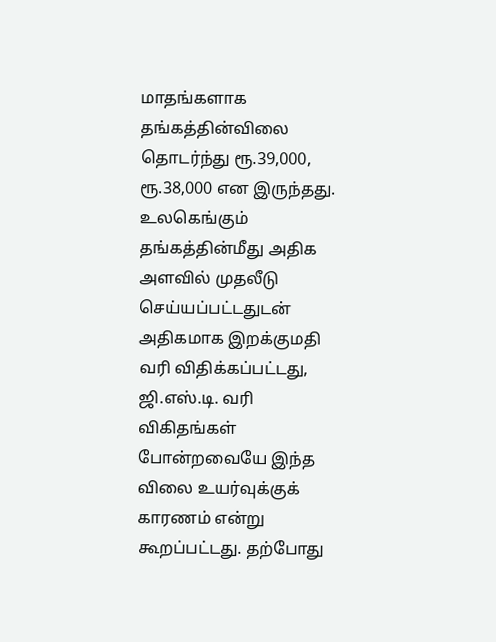மாதங்களாக தங்கத்தின்விலை தொடர்ந்து ரூ.39,000, ரூ.38,000 என இருந்தது. உலகெங்கும் தங்கத்தின்மீது அதிக அளவில் முதலீடு செய்யப்பட்டதுடன் அதிகமாக இறக்குமதி வரி விதிக்கப்பட்டது, ஜி.எஸ்.டி. வரி விகிதங்கள் போன்றவையே இந்த விலை உயர்வுக்குக் காரணம் என்று கூறப்பட்டது. தற்போது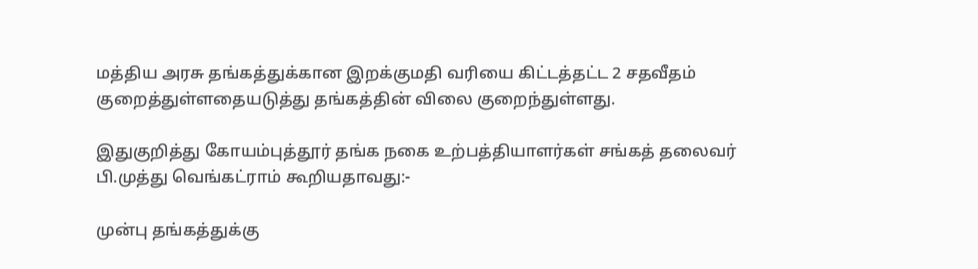மத்திய அரசு தங்கத்துக்கான இறக்குமதி வரியை கிட்டத்தட்ட 2 சதவீதம் குறைத்துள்ளதையடுத்து தங்கத்தின் விலை குறைந்துள்ளது.

இதுகுறித்து கோயம்புத்தூர் தங்க நகை உற்பத்தியாளர்கள் சங்கத் தலைவர் பி.முத்து வெங்கட்ராம் கூறியதாவது:-

முன்பு தங்கத்துக்கு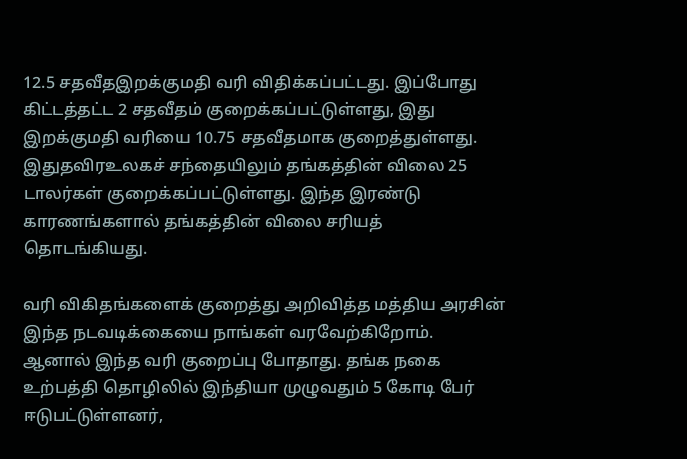12.5 சதவீதஇறக்குமதி வரி விதிக்கப்பட்டது. இப்போது கிட்டத்தட்ட 2 சதவீதம் குறைக்கப்பட்டுள்ளது, இது இறக்குமதி வரியை 10.75 சதவீதமாக குறைத்துள்ளது. இதுதவிரஉலகச் சந்தையிலும் தங்கத்தின் விலை 25 டாலர்கள் குறைக்கப்பட்டுள்ளது. இந்த இரண்டு காரணங்களால் தங்கத்தின் விலை சரியத் தொடங்கியது.

வரி விகிதங்களைக் குறைத்து அறிவித்த மத்திய அரசின் இந்த நடவடிக்கையை நாங்கள் வரவேற்கிறோம். ஆனால் இந்த வரி குறைப்பு போதாது. தங்க நகை உற்பத்தி தொழிலில் இந்தியா முழுவதும் 5 கோடி பேர் ஈடுபட்டுள்ளனர்,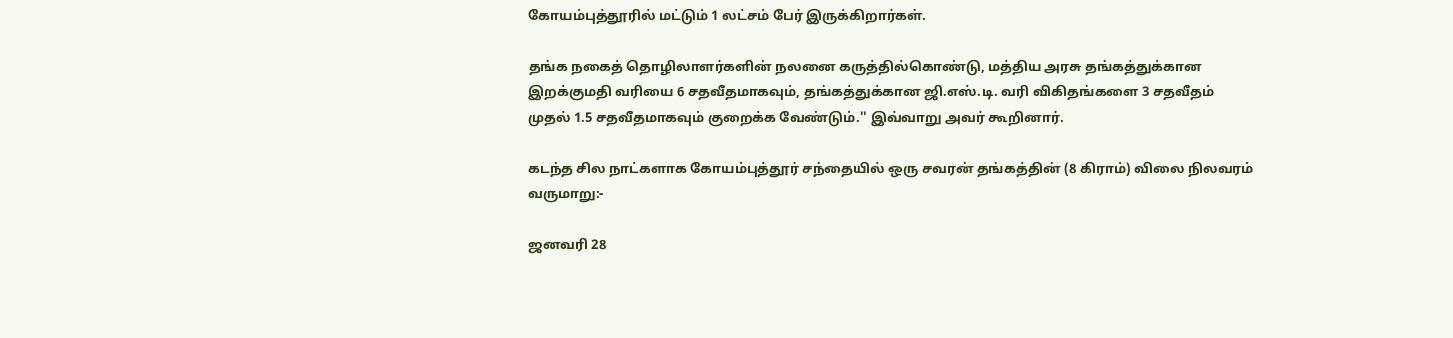கோயம்புத்தூரில் மட்டும் 1 லட்சம் பேர் இருக்கிறார்கள்.

தங்க நகைத் தொழிலாளர்களின் நலனை கருத்தில்கொண்டு, மத்திய அரசு தங்கத்துக்கான இறக்குமதி வரியை 6 சதவீதமாகவும், தங்கத்துக்கான ஜி.எஸ்.டி. வரி விகிதங்களை 3 சதவீதம் முதல் 1.5 சதவீதமாகவும் குறைக்க வேண்டும்.'' இவ்வாறு அவர் கூறினார்.

கடந்த சில நாட்களாக கோயம்புத்தூர் சந்தையில் ஒரு சவரன் தங்கத்தின் (8 கிராம்) விலை நிலவரம் வருமாறு:-

ஜனவரி 28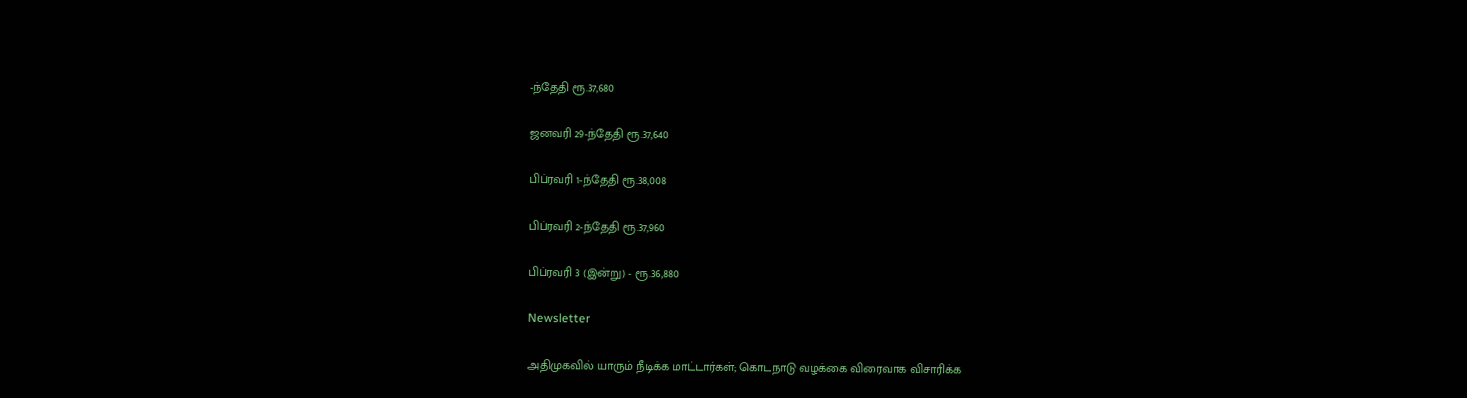-ந்தேதி ரூ.37,680

ஜனவரி 29-ந்தேதி ரூ.37,640

பிப்ரவரி 1-ந்தேதி ரூ.38,008

பிப்ரவரி 2-ந்தேதி ரூ.37,960

பிப்ரவரி 3 (இன்று) - ரூ.36,880

Newsletter

அதிமுகவில் யாரும் நீடிக்க மாட்டார்கள்; கொடநாடு வழக்கை விரைவாக விசாரிக்க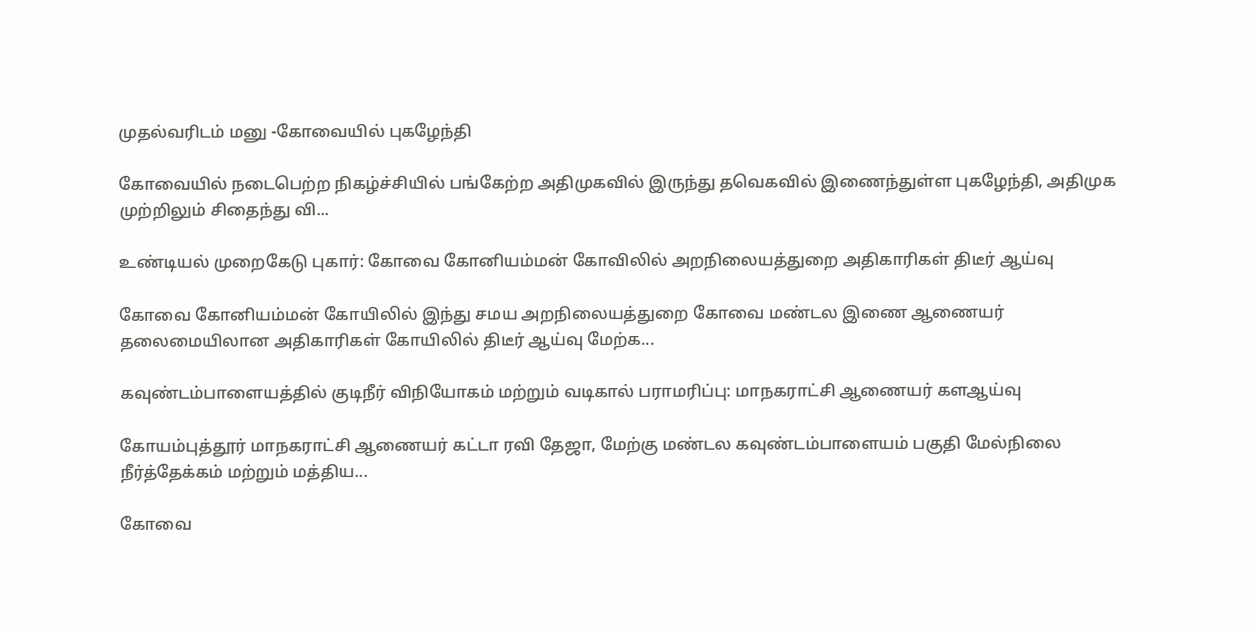முதல்வரிடம் மனு -கோவையில் புகழேந்தி

கோவையில் நடைபெற்ற நிகழ்ச்சியில் பங்கேற்ற அதிமுகவில் இருந்து தவெகவில் இணைந்துள்ள புகழேந்தி, அதிமுக முற்றிலும் சிதைந்து வி...

உண்டியல் முறைகேடு புகார்: கோவை கோனியம்மன் கோவிலில் அறநிலையத்துறை அதிகாரிகள் திடீர் ஆய்வு

கோவை கோனியம்மன் கோயிலில் இந்து சமய அறநிலையத்துறை கோவை மண்டல இணை ஆணையர் தலைமையிலான அதிகாரிகள் கோயிலில் திடீர் ஆய்வு மேற்க...

கவுண்டம்பாளையத்தில் குடிநீர் விநியோகம் மற்றும் வடிகால் பராமரிப்பு: மாநகராட்சி ஆணையர் களஆய்வு

கோயம்புத்தூர் மாநகராட்சி ஆணையர் கட்டா ரவி தேஜா, மேற்கு மண்டல கவுண்டம்பாளையம் பகுதி மேல்நிலை நீர்த்தேக்கம் மற்றும் மத்திய...

கோவை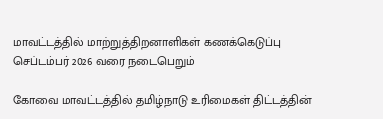மாவட்டத்தில் மாற்றுத்திறனாளிகள் கணக்கெடுப்பு செப்டம்பர் 2026 வரை நடைபெறும்

கோவை மாவட்டத்தில் தமிழ்நாடு உரிமைகள் திட்டத்தின்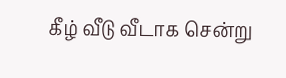கீழ் வீடு வீடாக சென்று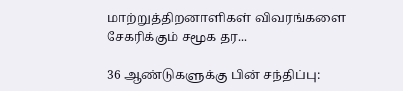மாற்றுத்திறனாளிகள் விவரங்களை சேகரிக்கும் சமூக தர...

36 ஆண்டுகளுக்கு பின் சந்திப்பு: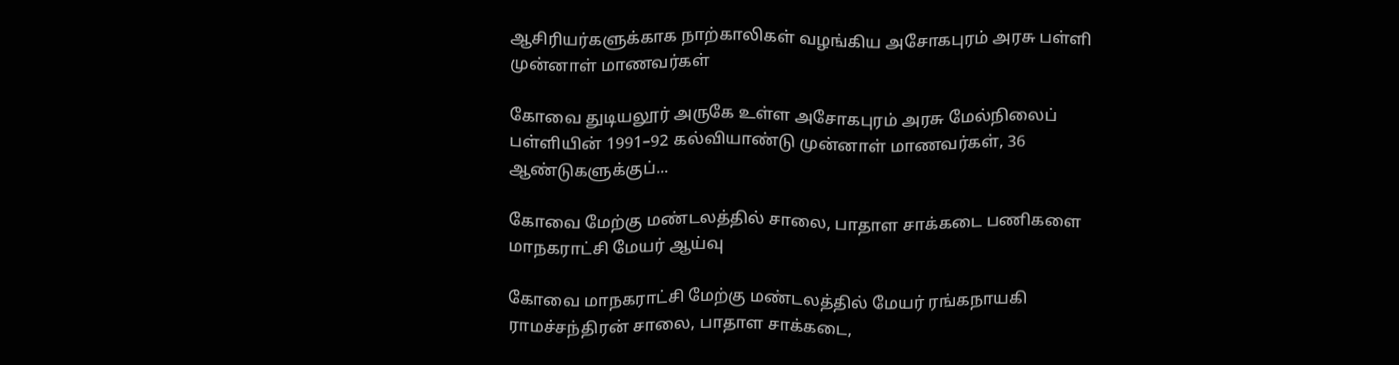ஆசிரியர்களுக்காக நாற்காலிகள் வழங்கிய அசோகபுரம் அரசு பள்ளி முன்னாள் மாணவர்கள்

கோவை துடியலூர் அருகே உள்ள அசோகபுரம் அரசு மேல்நிலைப் பள்ளியின் 1991–92 கல்வியாண்டு முன்னாள் மாணவர்கள், 36 ஆண்டுகளுக்குப்...

கோவை மேற்கு மண்டலத்தில் சாலை, பாதாள சாக்கடை பணிகளை மாநகராட்சி மேயர் ஆய்வு

கோவை மாநகராட்சி மேற்கு மண்டலத்தில் மேயர் ரங்கநாயகி ராமச்சந்திரன் சாலை, பாதாள சாக்கடை,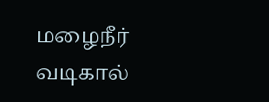மழைநீர் வடிகால்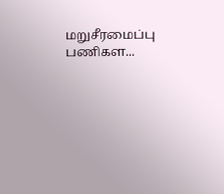மறுசீரமைப்பு பணிகள...